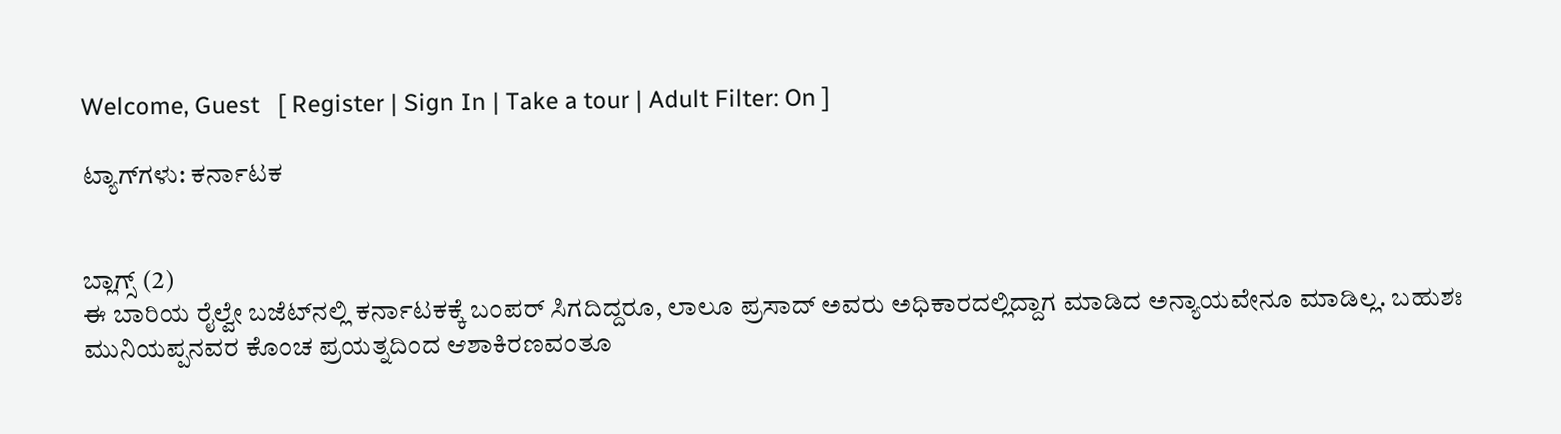Welcome, Guest   [ Register | Sign In | Take a tour | Adult Filter: On ]

ಟ್ಯಾಗ್‌ಗಳು: ಕರ್ನಾಟಕ


ಬ್ಲಾಗ್ಸ್ (2)
ಈ ಬಾರಿಯ ರೈಲ್ವೇ ಬಜೆಟ್‌ನಲ್ಲಿ ಕರ್ನಾಟಕಕ್ಕೆ ಬಂಪರ್ ಸಿಗದಿದ್ದರೂ, ಲಾಲೂ ಪ್ರಸಾದ್ ಅವರು ಅಧಿಕಾರದಲ್ಲಿದ್ದಾಗ ಮಾಡಿದ ಅನ್ಯಾಯವೇನೂ ಮಾಡಿಲ್ಲ. ಬಹುಶಃ ಮುನಿಯಪ್ಪನವರ ಕೊಂಚ ಪ್ರಯತ್ನದಿಂದ ಆಶಾಕಿರಣವಂತೂ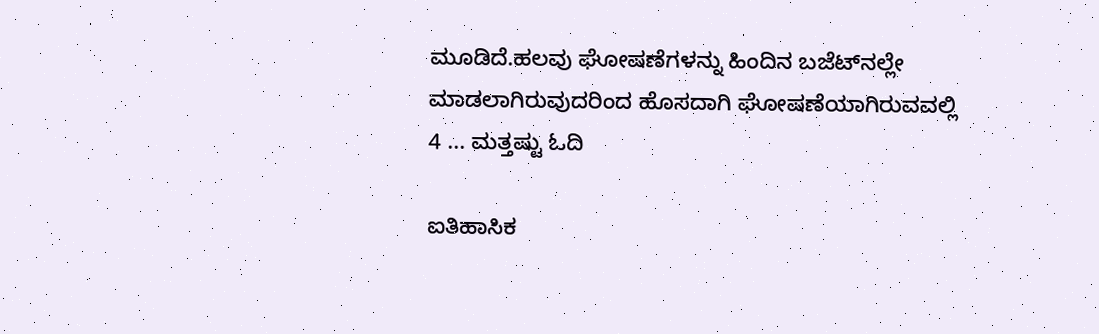ಮೂಡಿದೆ.ಹಲವು ಘೋಷಣೆಗಳನ್ನು ಹಿಂದಿನ ಬಜೆಟ್‌ನಲ್ಲೇ ಮಾಡಲಾಗಿರುವುದರಿಂದ ಹೊಸದಾಗಿ ಘೋಷಣೆಯಾಗಿರುವವಲ್ಲಿ 4 ... ಮತ್ತಷ್ಟು ಓದಿ

ಐತಿಹಾಸಿಕ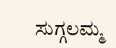ಸುಗ್ಗಲಮ್ಮ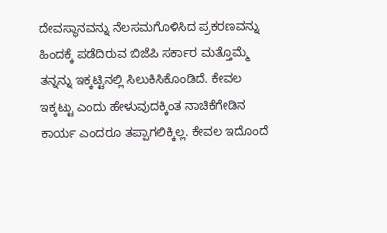ದೇವಸ್ಥಾನವನ್ನು ನೆಲಸಮಗೊಳಿಸಿದ ಪ್ರಕರಣವನ್ನು ಹಿಂದಕ್ಕೆ ಪಡೆದಿರುವ ಬಿಜೆಪಿ ಸರ್ಕಾರ ಮತ್ತೊಮ್ಮೆ ತನ್ನನ್ನು ಇಕ್ಕಟ್ಟಿನಲ್ಲಿ ಸಿಲುಕಿಸಿಕೊಂಡಿದೆ. ಕೇವಲ ಇಕ್ಕಟ್ಟು ಎಂದು ಹೇಳುವುದಕ್ಕಿಂತ ನಾಚಿಕೆಗೇಡಿನ ಕಾರ್ಯ ಎಂದರೂ ತಪ್ಪಾಗಲಿಕ್ಕಿಲ್ಲ. ಕೇವಲ ಇದೊಂದೆ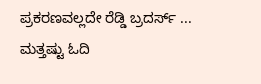ಪ್ರಕರಣವಲ್ಲದೇ ರೆಡ್ಡಿ ಬ್ರದರ್ಸ್ ... ಮತ್ತಷ್ಟು ಓದಿ